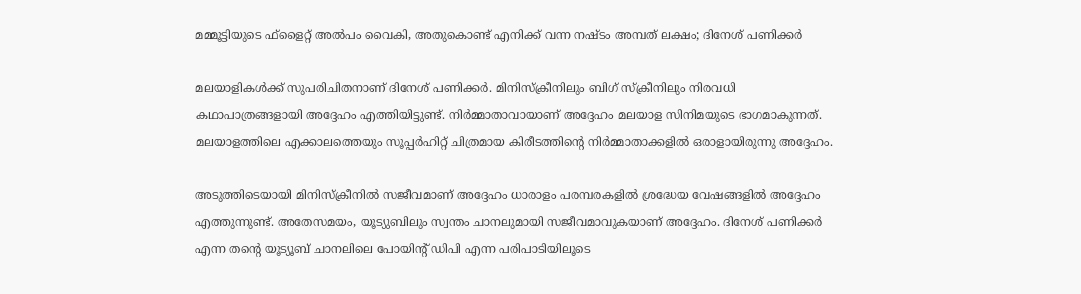മമ്മൂട്ടിയുടെ ഫ്‌ളൈറ്റ് അൽപം വൈകി, അതുകൊണ്ട് എനിക്ക് വന്ന നഷ്ടം അമ്പത് ലക്ഷം; ദിനേശ് പണിക്കർ

മലയാളികൾക്ക് സുപരിചിതനാണ് ദിനേശ് പണിക്കർ. മിനിസ്‌ക്രീനിലും ബിഗ് സ്ക്രീനിലും നിരവധി കഥാപാത്രങ്ങളായി അദ്ദേഹം എത്തിയിട്ടുണ്ട്. നിർമ്മാതാവായാണ് അദ്ദേഹം മലയാള സിനിമയുടെ ഭാഗമാകുന്നത്. മലയാളത്തിലെ എക്കാലത്തെയും സൂപ്പർഹിറ്റ് ചിത്രമായ കിരീടത്തിന്റെ നിർമ്മാതാക്കളിൽ ഒരാളായിരുന്നു അദ്ദേഹം.

അടുത്തിടെയായി മിനിസ്‌ക്രീനിൽ സജീവമാണ് അദ്ദേഹം ധാരാളം പരമ്പരകളിൽ ശ്രദ്ധേയ വേഷങ്ങളിൽ അദ്ദേഹം എത്തുന്നുണ്ട്. അതേസമയം, യൂട്യുബിലും സ്വന്തം ചാനലുമായി സജീവമാവുകയാണ് അദ്ദേഹം. ദിനേശ് പണിക്കർ എന്ന തന്റെ യൂട്യൂബ് ചാനലിലെ പോയിന്റ് ഡിപി എന്ന പരിപാടിയിലൂടെ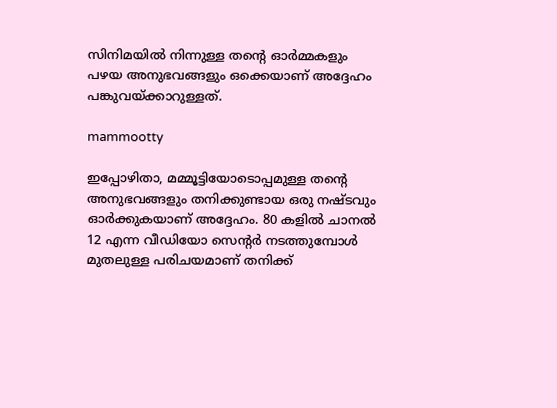സിനിമയിൽ നിന്നുള്ള തന്റെ ഓർമ്മകളും പഴയ അനുഭവങ്ങളും ഒക്കെയാണ് അദ്ദേഹം പങ്കുവയ്ക്കാറുള്ളത്.

mammootty

ഇപ്പോഴിതാ, മമ്മൂട്ടിയോടൊപ്പമുള്ള തന്റെ അനുഭവങ്ങളും തനിക്കുണ്ടായ ഒരു നഷ്ടവും ഓർക്കുകയാണ് അദ്ദേഹം. 80 കളിൽ ചാനൽ 12 എന്ന വീഡിയോ സെന്റർ നടത്തുമ്പോൾ മുതലുള്ള പരിചയമാണ് തനിക്ക്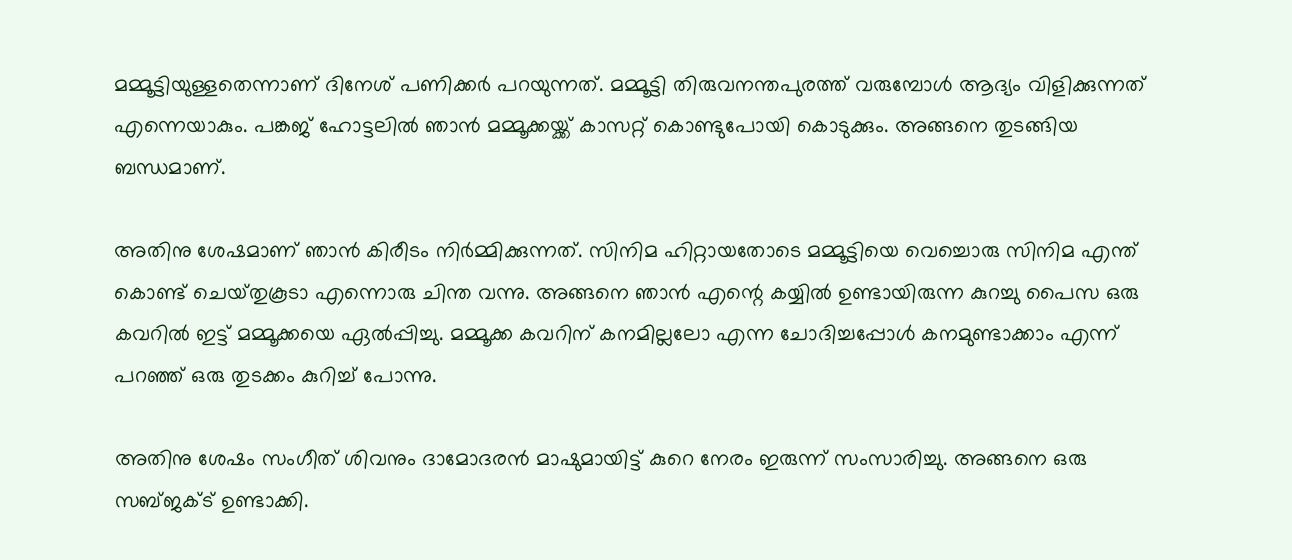മമ്മൂട്ടിയുള്ളതെന്നാണ് ദിനേശ് പണിക്കർ പറയുന്നത്. മമ്മൂട്ടി തിരുവനന്തപുരത്ത് വരുമ്പോൾ ആദ്യം വിളിക്കുന്നത് എന്നെയാകും. പങ്കജ് ഹോട്ടലിൽ ഞാൻ മമ്മൂക്കയ്ക്ക് കാസറ്റ് കൊണ്ടുപോയി കൊടുക്കും. അങ്ങനെ തുടങ്ങിയ ബന്ധമാണ്.

അതിനു ശേഷമാണ് ഞാൻ കിരീടം നിർമ്മിക്കുന്നത്. സിനിമ ഹിറ്റായതോടെ മമ്മൂട്ടിയെ വെച്ചൊരു സിനിമ എന്ത് കൊണ്ട് ചെയ്‌തുകൂടാ എന്നൊരു ചിന്ത വന്നു. അങ്ങനെ ഞാൻ എന്റെ കയ്യിൽ ഉണ്ടായിരുന്ന കുറച്ചു പൈസ ഒരു കവറിൽ ഇട്ട് മമ്മൂക്കയെ ഏൽപ്പിച്ചു. മമ്മൂക്ക കവറിന് കനമില്ലലോ എന്ന ചോദിച്ചപ്പോൾ കനമുണ്ടാക്കാം എന്ന് പറഞ്ഞ് ഒരു തുടക്കം കുറിച്ച് പോന്നു.

അതിനു ശേഷം സംഗീത് ശിവനും ദാമോദരൻ മാഷുമായിട്ട് കുറെ നേരം ഇരുന്ന് സംസാരിച്ചു. അങ്ങനെ ഒരു സബ്ജക്ട് ഉണ്ടാക്കി.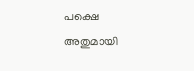പക്ഷെ അതുമായി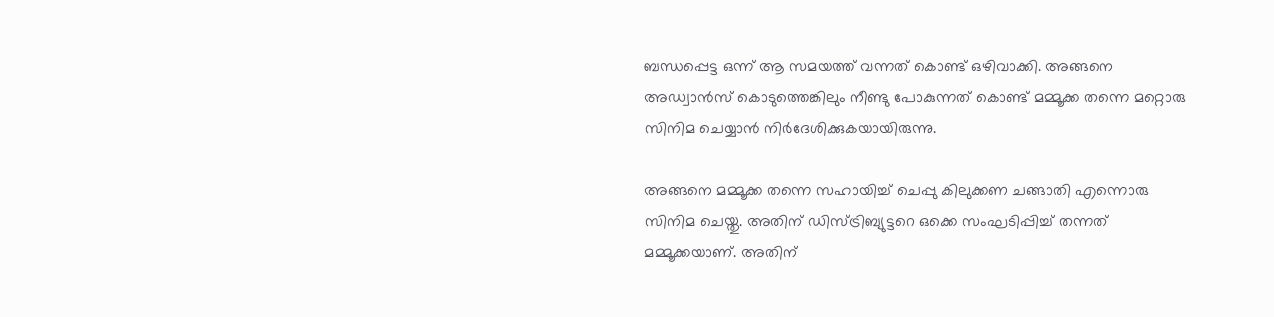ബന്ധപ്പെട്ട ഒന്ന് ആ സമയത്ത് വന്നത് കൊണ്ട് ഒഴിവാക്കി. അങ്ങനെ അഡ്വാൻസ് കൊടുത്തെങ്കിലും നീണ്ടു പോകുന്നത് കൊണ്ട് മമ്മൂക്ക തന്നെ മറ്റൊരു സിനിമ ചെയ്യാൻ നിർദേശിക്കുകയായിരുന്നു.

അങ്ങനെ മമ്മൂക്ക തന്നെ സഹായിച്ച് ചെപ്പു കിലുക്കണ ചങ്ങാതി എന്നൊരു സിനിമ ചെയ്തു. അതിന് ഡിസ്ട്രിബ്യുട്ടറെ ഒക്കെ സംഘടിപ്പിച്ച് തന്നത് മമ്മൂക്കയാണ്. അതിന്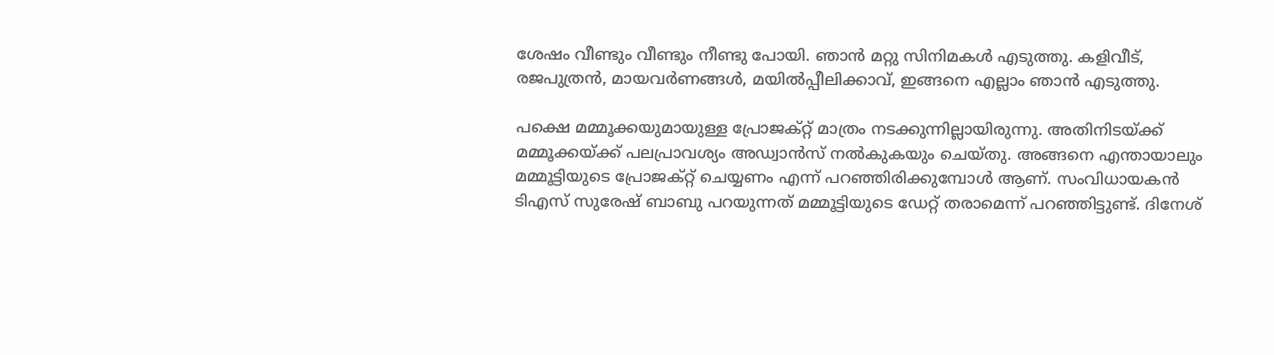ശേഷം വീണ്ടും വീണ്ടും നീണ്ടു പോയി. ഞാൻ മറ്റു സിനിമകൾ എടുത്തു. കളിവീട്, രജപുത്രൻ, മായവർണങ്ങൾ, മയിൽപ്പീലിക്കാവ്, ഇങ്ങനെ എല്ലാം ഞാൻ എടുത്തു.

പക്ഷെ മമ്മൂക്കയുമായുള്ള പ്രോജക്റ്റ് മാത്രം നടക്കുന്നില്ലായിരുന്നു. അതിനിടയ്ക്ക് മമ്മൂക്കയ്ക്ക് പലപ്രാവശ്യം അഡ്വാൻസ് നൽകുകയും ചെയ്തു. അങ്ങനെ എന്തായാലും മമ്മൂട്ടിയുടെ പ്രോജക്റ്റ് ചെയ്യണം എന്ന് പറഞ്ഞിരിക്കുമ്പോൾ ആണ്. സംവിധായകൻ ടിഎസ് സുരേഷ് ബാബു പറയുന്നത് മമ്മൂട്ടിയുടെ ഡേറ്റ് തരാമെന്ന് പറഞ്ഞിട്ടുണ്ട്. ദിനേശ്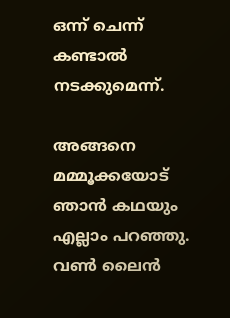ഒന്ന് ചെന്ന് കണ്ടാൽ നടക്കുമെന്ന്.

അങ്ങനെ മമ്മൂക്കയോട് ഞാൻ കഥയും എല്ലാം പറഞ്ഞു. വൺ ലൈൻ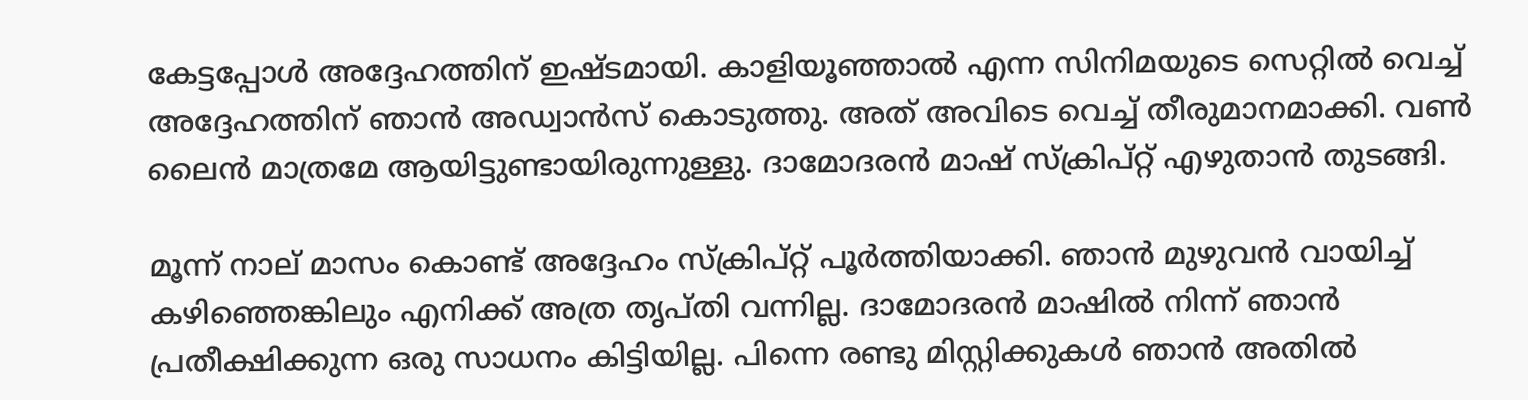കേട്ടപ്പോൾ അദ്ദേഹത്തിന് ഇഷ്ടമായി. കാളിയൂഞ്ഞാൽ എന്ന സിനിമയുടെ സെറ്റിൽ വെച്ച് അദ്ദേഹത്തിന് ഞാൻ അഡ്വാൻസ് കൊടുത്തു. അത് അവിടെ വെച്ച് തീരുമാനമാക്കി. വൺ ലൈൻ മാത്രമേ ആയിട്ടുണ്ടായിരുന്നുള്ളു. ദാമോദരൻ മാഷ് സ്ക്രിപ്റ്റ് എഴുതാൻ തുടങ്ങി.

മൂന്ന് നാല് മാസം കൊണ്ട് അദ്ദേഹം സ്ക്രിപ്റ്റ് പൂർത്തിയാക്കി. ഞാൻ മുഴുവൻ വായിച്ച് കഴിഞ്ഞെങ്കിലും എനിക്ക് അത്ര തൃപ്തി വന്നില്ല. ദാമോദരൻ മാഷിൽ നിന്ന് ഞാൻ പ്രതീക്ഷിക്കുന്ന ഒരു സാധനം കിട്ടിയില്ല. പിന്നെ രണ്ടു മിസ്റ്റിക്കുകൾ ഞാൻ അതിൽ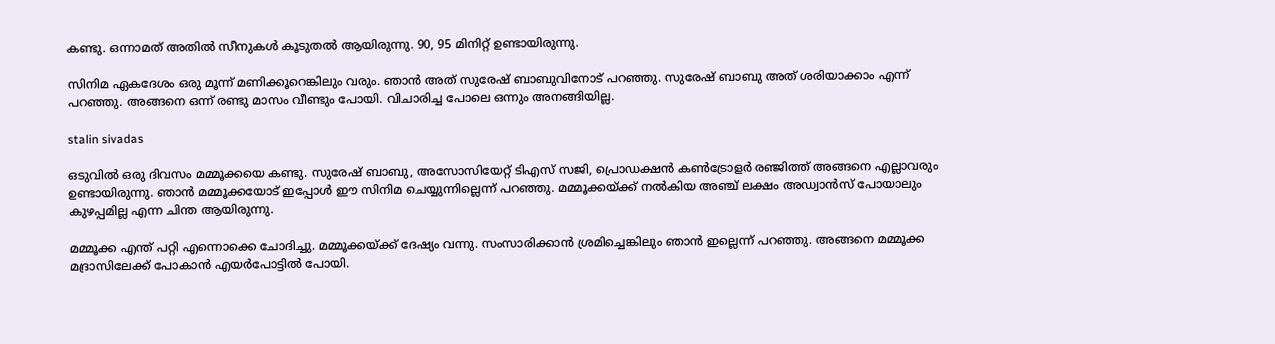കണ്ടു. ഒന്നാമത് അതിൽ സീനുകൾ കൂടുതൽ ആയിരുന്നു. 90, 95 മിനിറ്റ് ഉണ്ടായിരുന്നു.

സിനിമ ഏകദേശം ഒരു മൂന്ന് മണിക്കൂറെങ്കിലും വരും. ഞാൻ അത് സുരേഷ് ബാബുവിനോട് പറഞ്ഞു. സുരേഷ് ബാബു അത് ശരിയാക്കാം എന്ന് പറഞ്ഞു. അങ്ങനെ ഒന്ന് രണ്ടു മാസം വീണ്ടും പോയി. വിചാരിച്ച പോലെ ഒന്നും അനങ്ങിയില്ല.

stalin sivadas

ഒടുവിൽ ഒരു ദിവസം മമ്മൂക്കയെ കണ്ടു. സുരേഷ് ബാബു, അസോസിയേറ്റ് ടിഎസ് സജി, പ്രൊഡക്ഷൻ കൺട്രോളർ രഞ്ജിത്ത് അങ്ങനെ എല്ലാവരും ഉണ്ടായിരുന്നു. ഞാൻ മമ്മൂക്കയോട് ഇപ്പോൾ ഈ സിനിമ ചെയ്യുന്നില്ലെന്ന് പറഞ്ഞു. മമ്മൂക്കയ്ക്ക് നൽകിയ അഞ്ച് ലക്ഷം അഡ്വാൻസ് പോയാലും കുഴപ്പമില്ല എന്ന ചിന്ത ആയിരുന്നു.

മമ്മൂക്ക എന്ത് പറ്റി എന്നൊക്കെ ചോദിച്ചു. മമ്മൂക്കയ്ക്ക് ദേഷ്യം വന്നു. സംസാരിക്കാൻ ശ്രമിച്ചെങ്കിലും ഞാൻ ഇല്ലെന്ന് പറഞ്ഞു. അങ്ങനെ മമ്മൂക്ക മദ്രാസിലേക്ക് പോകാൻ എയർപോട്ടിൽ പോയി.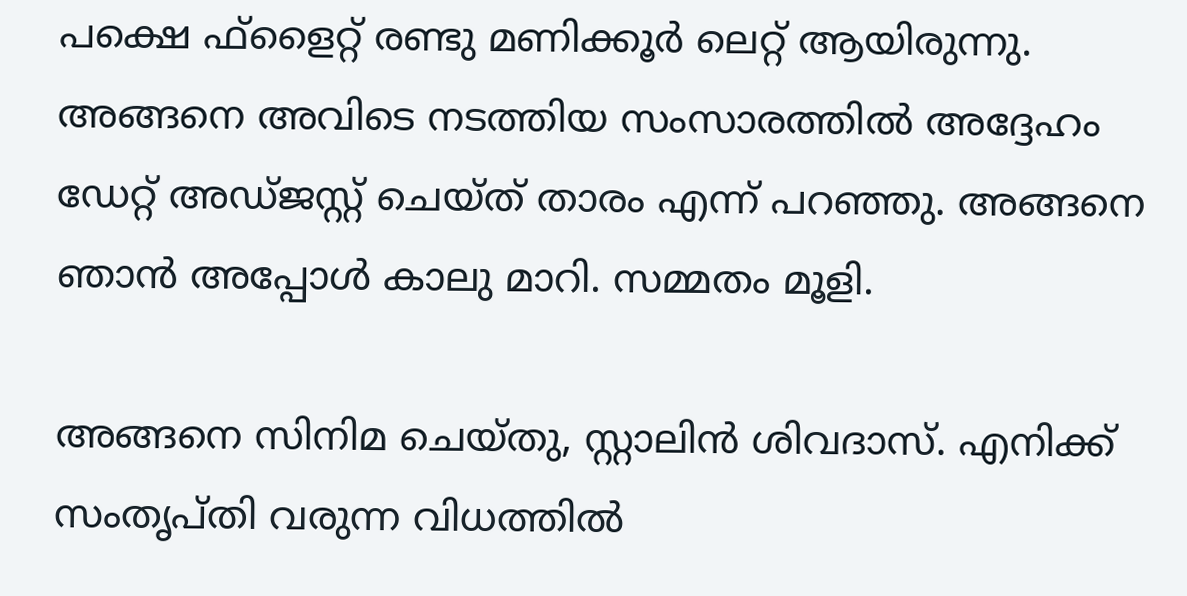പക്ഷെ ഫ്‌ളൈറ്റ് രണ്ടു മണിക്കൂർ ലെറ്റ് ആയിരുന്നു. അങ്ങനെ അവിടെ നടത്തിയ സംസാരത്തിൽ അദ്ദേഹം ഡേറ്റ് അഡ്ജസ്റ്റ് ചെയ്ത് താരം എന്ന് പറഞ്ഞു. അങ്ങനെ ഞാൻ അപ്പോൾ കാലു മാറി. സമ്മതം മൂളി.

അങ്ങനെ സിനിമ ചെയ്തു, സ്റ്റാലിൻ ശിവദാസ്. എനിക്ക് സംതൃപ്തി വരുന്ന വിധത്തിൽ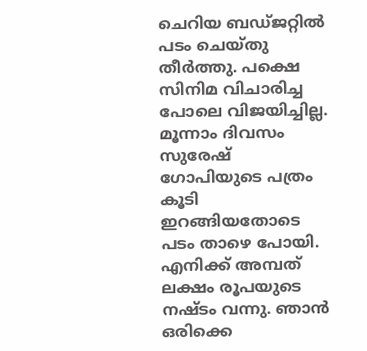ചെറിയ ബഡ്ജറ്റിൽ പടം ചെയ്തു തീർത്തു. പക്ഷെ സിനിമ വിചാരിച്ച പോലെ വിജയിച്ചില്ല. മൂന്നാം ദിവസം സുരേഷ് ഗോപിയുടെ പത്രം കൂടി ഇറങ്ങിയതോടെ പടം താഴെ പോയി. എനിക്ക് അമ്പത് ലക്ഷം രൂപയുടെ നഷ്ടം വന്നു. ഞാൻ ഒരിക്കെ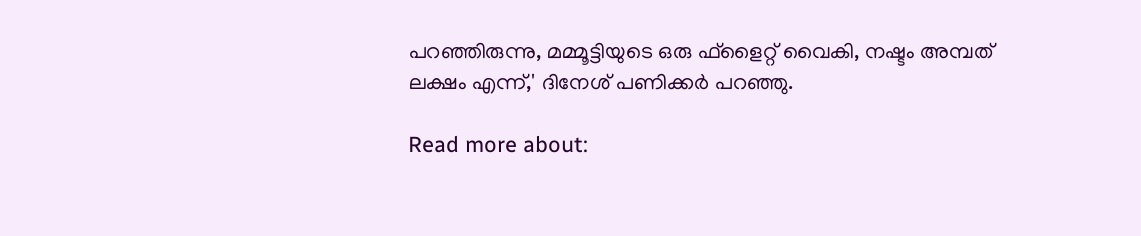പറഞ്ഞിരുന്നു, മമ്മൂട്ടിയുടെ ഒരു ഫ്‌ളൈറ്റ് വൈകി, നഷ്ടം അമ്പത് ലക്ഷം എന്ന്,' ദിനേശ് പണിക്കർ പറഞ്ഞു.

Read more about: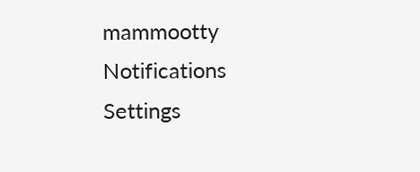mammootty
Notifications
Settings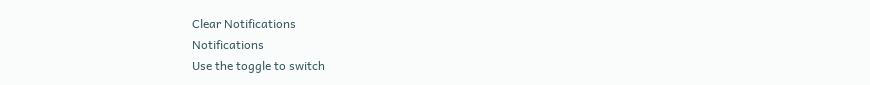Clear Notifications
Notifications
Use the toggle to switch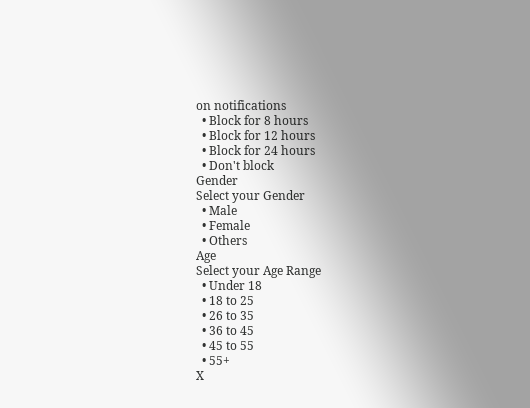on notifications
  • Block for 8 hours
  • Block for 12 hours
  • Block for 24 hours
  • Don't block
Gender
Select your Gender
  • Male
  • Female
  • Others
Age
Select your Age Range
  • Under 18
  • 18 to 25
  • 26 to 35
  • 36 to 45
  • 45 to 55
  • 55+
X